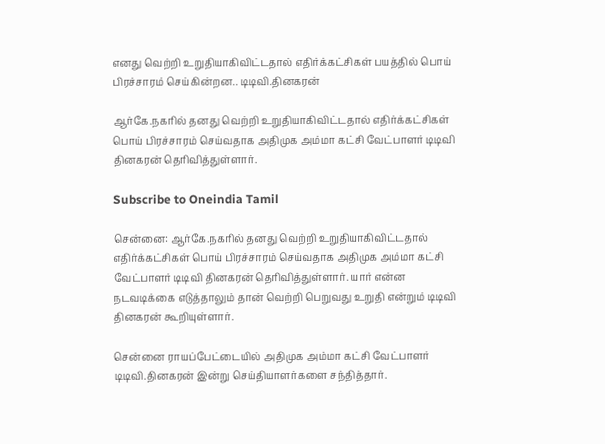எனது வெற்றி உறுதியாகிவிட்டதால் எதிர்க்கட்சிகள் பயத்தில் பொய் பிரச்சாரம் செய்கின்றன.. டிடிவி.தினகரன்

ஆர்கே.நகரில் தனது வெற்றி உறுதியாகிவிட்டதால் எதிர்க்கட்சிகள் பொய் பிரச்சாரம் செய்வதாக அதிமுக அம்மா கட்சி வேட்பாளர் டிடிவி தினகரன் தெரிவித்துள்ளார்.

Subscribe to Oneindia Tamil

சென்னை: ஆர்கே.நகரில் தனது வெற்றி உறுதியாகிவிட்டதால் எதிர்க்கட்சிகள் பொய் பிரச்சாரம் செய்வதாக அதிமுக அம்மா கட்சி வேட்பாளர் டிடிவி தினகரன் தெரிவித்துள்ளார். யார் என்ன நடவடிக்கை எடுத்தாலும் தான் வெற்றி பெறுவது உறுதி என்றும் டிடிவி தினகரன் கூறியுள்ளார்.

சென்னை ராயப்பேட்டையில் அதிமுக அம்மா கட்சி வேட்பாளர் டிடிவி.தினகரன் இன்று செய்தியாளர்களை சந்தித்தார்.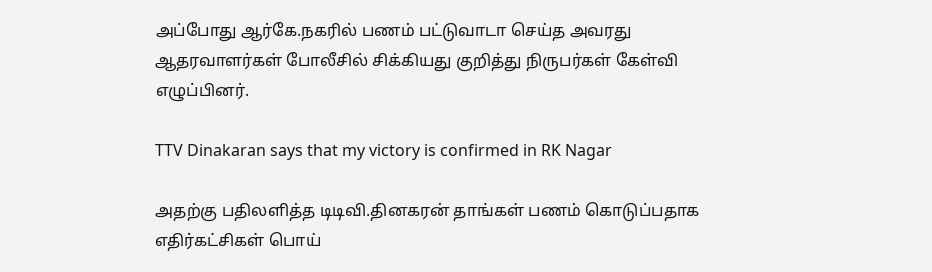அப்போது ஆர்கே.நகரில் பணம் பட்டுவாடா செய்த அவரது ஆதரவாளர்கள் போலீசில் சிக்கியது குறித்து நிருபர்கள் கேள்வி எழுப்பினர்.

TTV Dinakaran says that my victory is confirmed in RK Nagar

அதற்கு பதிலளித்த டிடிவி.தினகரன் தாங்கள் பணம் கொடுப்பதாக எதிர்கட்சிகள் பொய்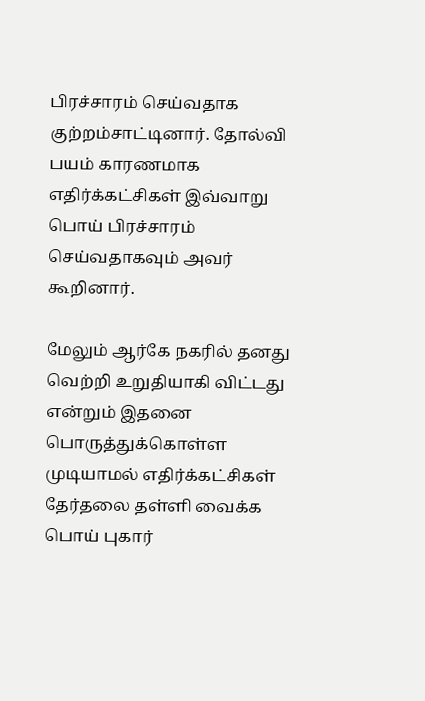பிரச்சாரம் செய்வதாக குற்றம்சாட்டினார். தோல்வி பயம் காரணமாக எதிர்க்கட்சிகள் இவ்வாறு பொய் பிரச்சாரம் செய்வதாகவும் அவர் கூறினார்.

மேலும் ஆர்கே நகரில் தனது வெற்றி உறுதியாகி விட்டது என்றும் இதனை பொருத்துக்கொள்ள முடியாமல் எதிர்க்கட்சிகள் தேர்தலை தள்ளி வைக்க பொய் புகார்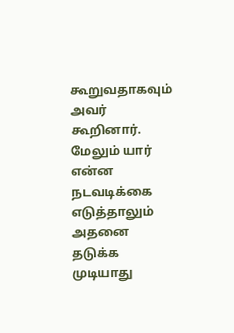கூறுவதாகவும் அவர் கூறினார். மேலும் யார் என்ன நடவடிக்கை எடுத்தாலும் அதனை தடுக்க முடியாது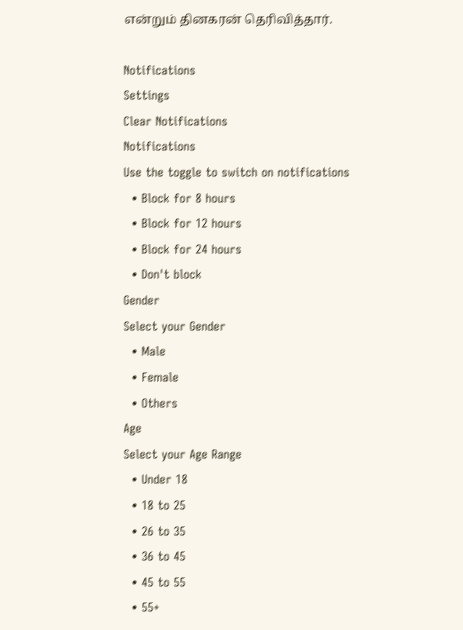என்றும் தினகரன் தெரிவித்தார்.

Notifications
Settings
Clear Notifications
Notifications
Use the toggle to switch on notifications
  • Block for 8 hours
  • Block for 12 hours
  • Block for 24 hours
  • Don't block
Gender
Select your Gender
  • Male
  • Female
  • Others
Age
Select your Age Range
  • Under 18
  • 18 to 25
  • 26 to 35
  • 36 to 45
  • 45 to 55
  • 55+